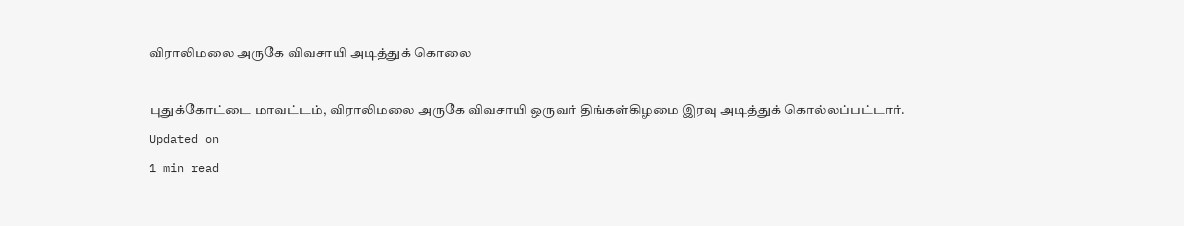விராலிமலை அருகே விவசாயி அடித்துக் கொலை

புதுக்கோட்டை மாவட்டம், விராலிமலை அருகே விவசாயி ஒருவர் திங்கள்கிழமை இரவு அடித்துக் கொல்லப்பட்டார்.
Updated on
1 min read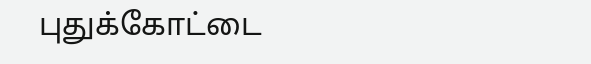புதுக்கோட்டை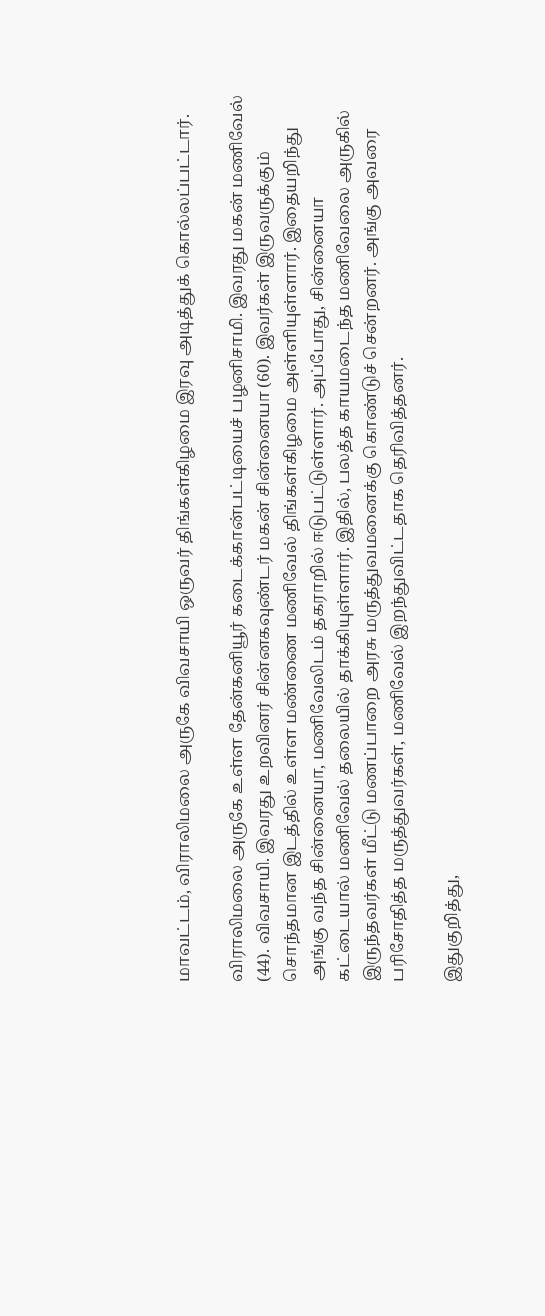மாவட்டம், விராலிமலை அருகே விவசாயி ஒருவர் திங்கள்கிழமை இரவு அடித்துக் கொல்லப்பட்டார்.

விராலிமலை அருகே உள்ள தேன்கனியூர் கடைக்கான்பட்டியைச் பழனிசாமி. இவரது மகன் மணிவேல் (44). விவசாயி. இவரது உறவினர் சின்னகவுண்டர் மகன் சின்னையா (60). இவர்கள் இருவருக்கும் சொந்தமான இடத்தில் உள்ள மண்ணை மணிவேல் திங்கள்கிழமை அள்ளியுள்ளார். இதையறிந்து அங்கு வந்த சின்னையா, மணிவேலிடம் தகராறில் ஈடுபட்டுள்ளார். அப்போது, சின்னையா கட்டையால் மணிவேல் தலையில் தாக்கியுள்ளார். இதில், பலத்த காயமடைந்த மணிவேலை அருகில் இருந்தவர்கள் மீட்டு மணப்பாறை அரசு மருத்துவமனைக்கு கொண்டுச் சென்றனர். அங்கு அவரை பரிசோதித்த மருத்துவர்கள், மணிவேல் இறந்துவிட்டதாக தெரிவித்தனர்.

இதுகுறித்து,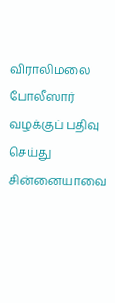விராலிமலை போலீஸார் வழக்குப் பதிவு செய்து சின்னையாவை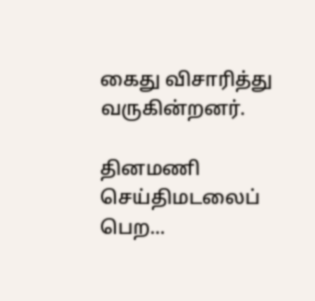கைது விசாரித்து வருகின்றனர்.

தினமணி செய்திமடலைப் பெற...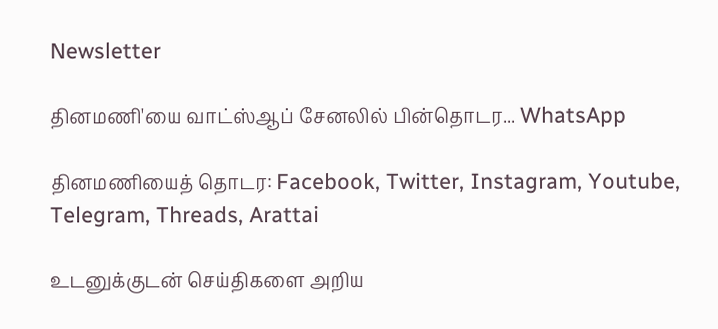Newsletter

தினமணி'யை வாட்ஸ்ஆப் சேனலில் பின்தொடர... WhatsApp

தினமணியைத் தொடர: Facebook, Twitter, Instagram, Youtube, Telegram, Threads, Arattai

உடனுக்குடன் செய்திகளை அறிய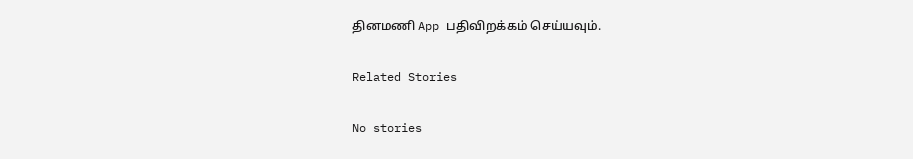தினமணி App பதிவிறக்கம் செய்யவும்.

Related Stories

No stories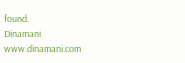found.
Dinamani
www.dinamani.com